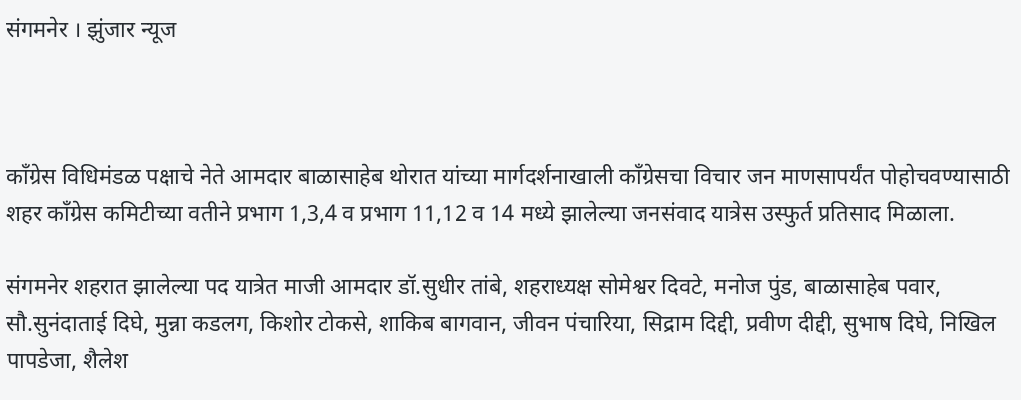संगमनेर । झुंजार न्यूज



काँग्रेस विधिमंडळ पक्षाचे नेते आमदार बाळासाहेब थोरात यांच्या मार्गदर्शनाखाली काँग्रेसचा विचार जन माणसापर्यंत पोहोचवण्यासाठी शहर काँग्रेस कमिटीच्या वतीने प्रभाग 1,3,4 व प्रभाग 11,12 व 14 मध्ये झालेल्या जनसंवाद यात्रेस उस्फुर्त प्रतिसाद मिळाला.

संगमनेर शहरात झालेल्या पद यात्रेत माजी आमदार डॉ.सुधीर तांबे, शहराध्यक्ष सोमेश्वर दिवटे, मनोज पुंड, बाळासाहेब पवार, सौ.सुनंदाताई दिघे, मुन्ना कडलग, किशोर टोकसे, शाकिब बागवान, जीवन पंचारिया, सिद्राम दिद्दी, प्रवीण दीद्दी, सुभाष दिघे, निखिल पापडेजा, शैलेश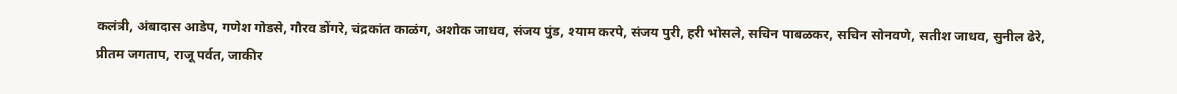कलंत्री, अंबादास आडेप, गणेश गोडसे, गौरव डोंगरे, चंद्रकांत काळंग, अशोक जाधव, संजय पुंड, श्याम करपे, संजय पुरी, हरी भोसले, सचिन पाबळकर, सचिन सोनवणे, सतीश जाधव, सुनील ढेरे, प्रीतम जगताप, राजू पर्वत, जाकीर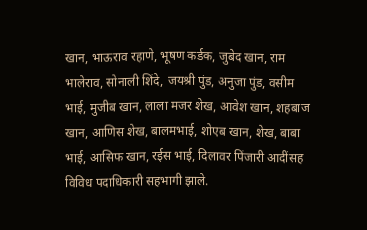खान, भाऊराव रहाणे, भूषण कर्डक, जुबेद खान, राम भालेराव, सोनाली शिंदे, जयश्री पुंड, अनुजा पुंड, वसीम भाई, मुजीब खान, लाला मजर शेख, आवेश खान, शहबाज खान, आणिस शेख, बालमभाई, शोएब खान, शेख, बाबा भाई, आसिफ खान, रईस भाई, दिलावर पिंजारी आदींसह विविध पदाधिकारी सहभागी झाले.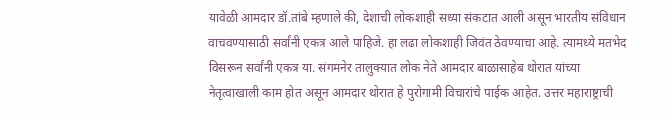यावेळी आमदार डॉ.तांबे म्हणाले की, देशाची लोकशाही सध्या संकटात आली असून भारतीय संविधान वाचवण्यासाठी सर्वांनी एकत्र आले पाहिजे. हा लढा लोकशाही जिवंत ठेवण्याचा आहे. त्यामध्ये मतभेद विसरून सर्वांनी एकत्र या. संगमनेर तालुक्यात लोक नेते आमदार बाळासाहेब थोरात यांच्या नेतृत्वाखाली काम होत असून आमदार थोरात हे पुरोगामी विचारांचे पाईक आहेत. उत्तर महाराष्ट्राची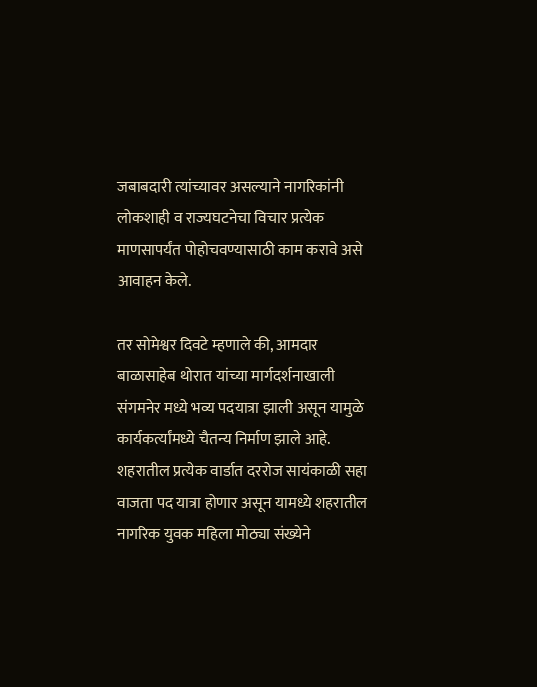जबाबदारी त्यांच्यावर असल्याने नागरिकांनी लोकशाही व राज्यघटनेचा विचार प्रत्येक माणसापर्यंत पोहोचवण्यासाठी काम करावे असे आवाहन केले.

तर सोमेश्वर दिवटे म्हणाले की, आमदार बाळासाहेब थोरात यांच्या मार्गदर्शनाखाली संगमनेर मध्ये भव्य पदयात्रा झाली असून यामुळे कार्यकर्त्यांमध्ये चैतन्य निर्माण झाले आहे. शहरातील प्रत्येक वार्डात दररोज सायंकाळी सहा वाजता पद यात्रा होणार असून यामध्ये शहरातील नागरिक युवक महिला मोठ्या संख्येने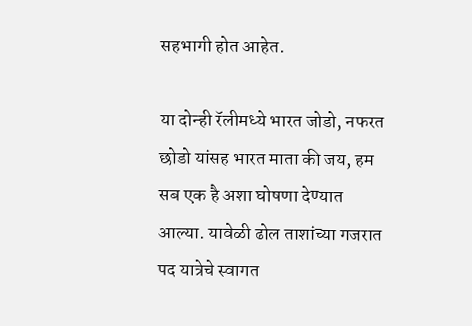सहभागी होत आहेत.

या दोन्ही रॅलीमध्ये भारत जोडो, नफरत छोडो यांसह भारत माता की जय, हम सब एक है अशा घोषणा देण्यात आल्या. यावेळी ढोल ताशांच्या गजरात पद यात्रेचे स्वागत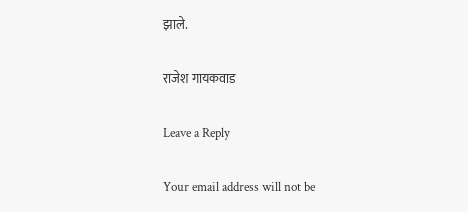झाले.

राजेश गायकवाड

Leave a Reply

Your email address will not be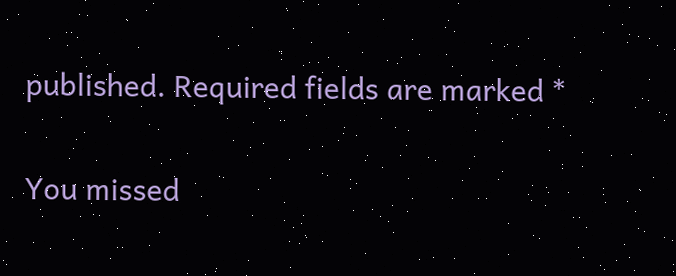published. Required fields are marked *

You missed